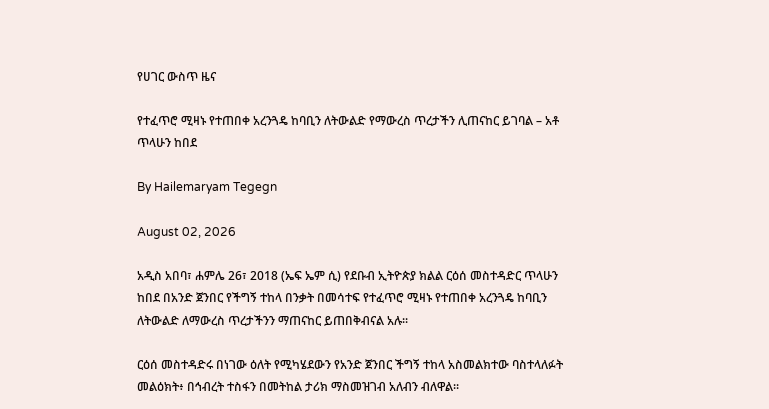የሀገር ውስጥ ዜና

የተፈጥሮ ሚዛኑ የተጠበቀ አረንጓዴ ከባቢን ለትውልድ የማውረስ ጥረታችን ሊጠናከር ይገባል – አቶ ጥላሁን ከበደ

By Hailemaryam Tegegn

August 02, 2026

አዲስ አበባ፣ ሐምሌ 26፣ 2018 (ኤፍ ኤም ሲ) የደቡብ ኢትዮጵያ ክልል ርዕሰ መስተዳድር ጥላሁን ከበደ በአንድ ጀንበር የችግኝ ተከላ በንቃት በመሳተፍ የተፈጥሮ ሚዛኑ የተጠበቀ አረንጓዴ ከባቢን ለትውልድ ለማውረስ ጥረታችንን ማጠናከር ይጠበቅብናል አሉ፡፡

ርዕሰ መስተዳድሩ በነገው ዕለት የሚካሄደውን የአንድ ጀንበር ችግኝ ተከላ አስመልክተው ባስተላለፉት መልዕክት፥ በኅብረት ተስፋን በመትከል ታሪክ ማስመዝገብ አለብን ብለዋል፡፡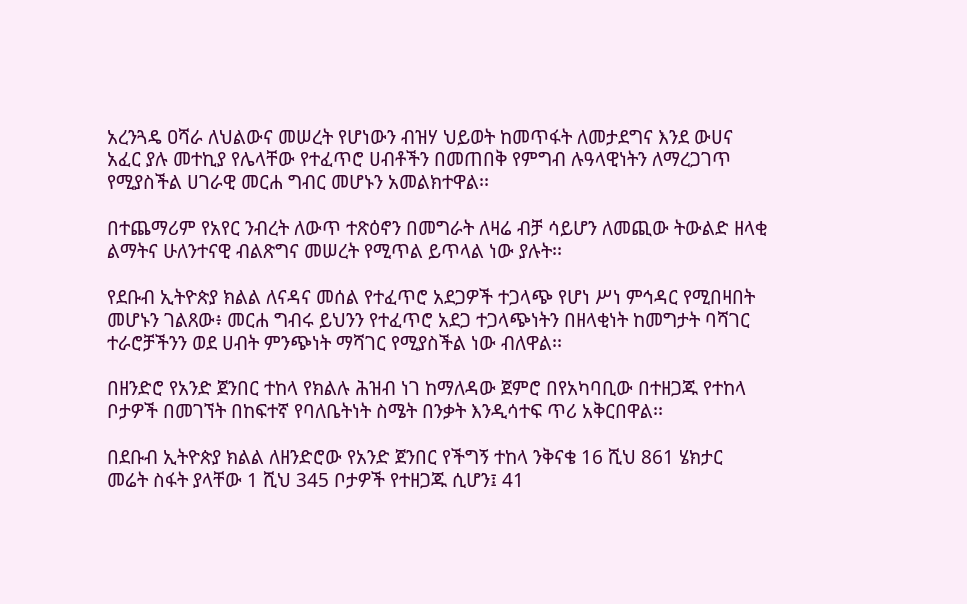አረንጓዴ ዐሻራ ለህልውና መሠረት የሆነውን ብዝሃ ህይወት ከመጥፋት ለመታደግና እንደ ውሀና አፈር ያሉ መተኪያ የሌላቸው የተፈጥሮ ሀብቶችን በመጠበቅ የምግብ ሉዓላዊነትን ለማረጋገጥ የሚያስችል ሀገራዊ መርሐ ግብር መሆኑን አመልክተዋል፡፡

በተጨማሪም የአየር ንብረት ለውጥ ተጽዕኖን በመግራት ለዛሬ ብቻ ሳይሆን ለመጪው ትውልድ ዘላቂ ልማትና ሁለንተናዊ ብልጽግና መሠረት የሚጥል ይጥላል ነው ያሉት፡፡

የደቡብ ኢትዮጵያ ክልል ለናዳና መሰል የተፈጥሮ አደጋዎች ተጋላጭ የሆነ ሥነ ምኅዳር የሚበዛበት መሆኑን ገልጸው፥ መርሐ ግብሩ ይህንን የተፈጥሮ አደጋ ተጋላጭነትን በዘላቂነት ከመግታት ባሻገር ተራሮቻችንን ወደ ሀብት ምንጭነት ማሻገር የሚያስችል ነው ብለዋል፡፡

በዘንድሮ የአንድ ጀንበር ተከላ የክልሉ ሕዝብ ነገ ከማለዳው ጀምሮ በየአካባቢው በተዘጋጁ የተከላ ቦታዎች በመገኘት በከፍተኛ የባለቤትነት ስሜት በንቃት እንዲሳተፍ ጥሪ አቅርበዋል፡፡

በደቡብ ኢትዮጵያ ክልል ለዘንድሮው የአንድ ጀንበር የችግኝ ተከላ ንቅናቄ 16 ሺህ 861 ሄክታር መሬት ስፋት ያላቸው 1 ሺህ 345 ቦታዎች የተዘጋጁ ሲሆን፤ 41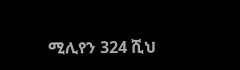ሚሊየን 324 ሺህ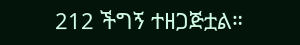212 ችግኝ ተዘጋጅቷል።